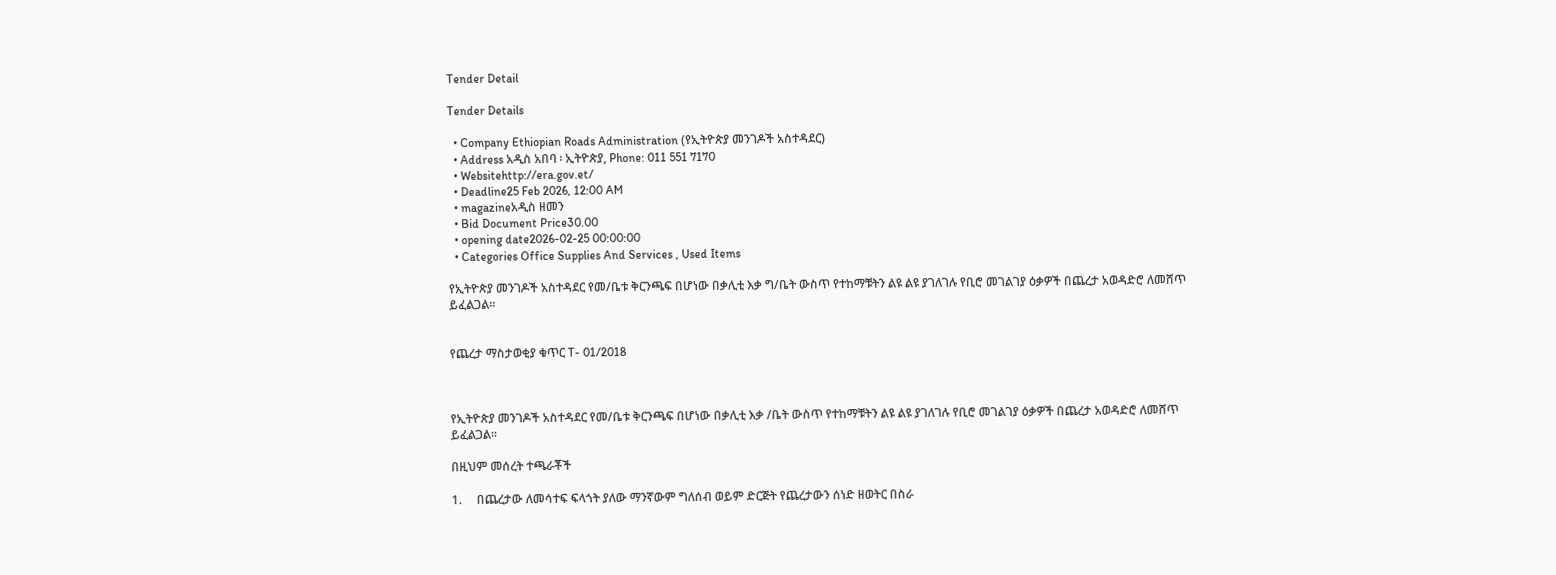Tender Detail

Tender Details

  • Company Ethiopian Roads Administration (የኢትዮጵያ መንገዶች አስተዳደር)
  • Address አዲስ አበባ ፡ ኢትዮጵያ, Phone: 011 551 7170
  • Websitehttp://era.gov.et/
  • Deadline25 Feb 2026, 12:00 AM
  • magazineአዲስ ዘመን
  • Bid Document Price30.00
  • opening date2026-02-25 00:00:00
  • Categories Office Supplies And Services , Used Items

የኢትዮጵያ መንገዶች አስተዳደር የመ/ቤቱ ቅርንጫፍ በሆነው በቃሊቲ እቃ ግ/ቤት ውስጥ የተከማቹትን ልዩ ልዩ ያገለገሉ የቢሮ መገልገያ ዕቃዎች በጨረታ አወዳድሮ ለመሸጥ ይፈልጋል፡፡


የጨረታ ማስታወቂያ ቁጥር T- 01/2018



የኢትዮጵያ መንገዶች አስተዳደር የመ/ቤቱ ቅርንጫፍ በሆነው በቃሊቲ እቃ /ቤት ውስጥ የተከማቹትን ልዩ ልዩ ያገለገሉ የቢሮ መገልገያ ዕቃዎች በጨረታ አወዳድሮ ለመሸጥ ይፈልጋል፡፡

በዚህም መሰረት ተጫራቾች

1.     በጨረታው ለመሳተፍ ፍላጎት ያለው ማንኛውም ግለሰብ ወይም ድርጅት የጨረታውን ሰነድ ዘወትር በስራ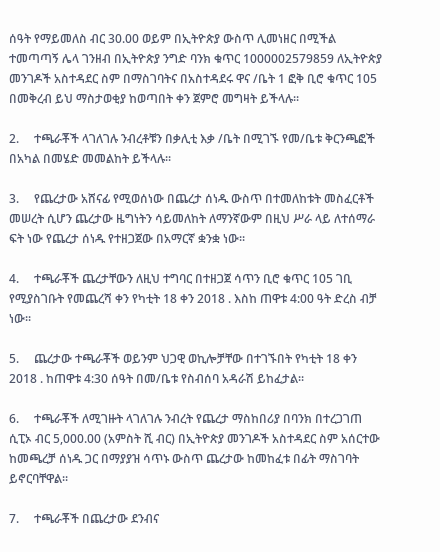ሰዓት የማይመለስ ብር 30.00 ወይም በኢትዮጵያ ውስጥ ሊመነዘር በሚችል ተመጣጣኝ ሌላ ገንዘብ በኢትዮጵያ ንግድ ባንክ ቁጥር 1000002579859 ለኢትዮጵያ መንገዶች አስተዳደር ስም በማስገባትና በአስተዳደሩ ዋና /ቤት 1 ፎቅ ቢሮ ቁጥር 105 በመቅረብ ይህ ማስታወቂያ ከወጣበት ቀን ጀምሮ መግዛት ይችላሉ፡፡

2.     ተጫራቾች ላገለገሉ ንብረቶቹን በቃሊቲ እቃ /ቤት በሚገኙ የመ/ቤቱ ቅርንጫፎች በአካል በመሄድ መመልከት ይችላሉ፡፡

3.     የጨረታው አሸናፊ የሚወሰነው በጨረታ ሰነዱ ውስጥ በተመለከቱት መስፈርቶች መሠረት ሲሆን ጨረታው ዜግነትን ሳይመለከት ለማንኛውም በዚህ ሥራ ላይ ለተሰማራ ፍት ነው የጨረታ ሰነዱ የተዘጋጀው በአማርኛ ቋንቋ ነው፡፡

4.     ተጫራቾች ጨረታቸውን ለዚህ ተግባር በተዘጋጀ ሳጥን ቢሮ ቁጥር 105 ገቢ የሚያስገቡት የመጨረሻ ቀን የካቲት 18 ቀን 2018 . እስከ ጠዋቱ 4:00 ዓት ድረስ ብቻ ነው፡፡

5.     ጨረታው ተጫራቾች ወይንም ህጋዊ ወኪሎቻቸው በተገኙበት የካቲት 18 ቀን 2018 . ከጠዋቱ 4:30 ሰዓት በመ/ቤቱ የስብሰባ አዳራሽ ይከፈታል፡፡

6.     ተጫራቾች ለሚገዙት ላገለገሉ ንብረት የጨረታ ማስከበሪያ በባንክ በተረጋገጠ ሲፒኦ ብር 5,000.00 (አምስት ሺ ብር) በኢትዮጵያ መንገዶች አስተዳደር ስም አሰርተው ከመጫረቻ ሰነዱ ጋር በማያያዝ ሳጥኑ ውስጥ ጨረታው ከመከፈቱ በፊት ማስገባት ይኖርባቸዋል፡፡

7.     ተጫራቾች በጨረታው ደንብና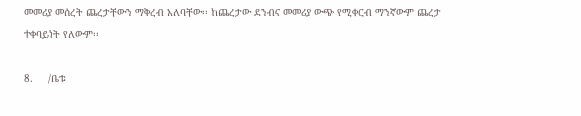መመሪያ መሰረት ጨረታቸውን ማቅረብ አለባቸው፡፡ ከጨረታው ደንብና መመሪያ ውጭ የሚቀርብ ማንኛውም ጨረታ ተቀባይነት የለውም፡፡

8.     /ቤቱ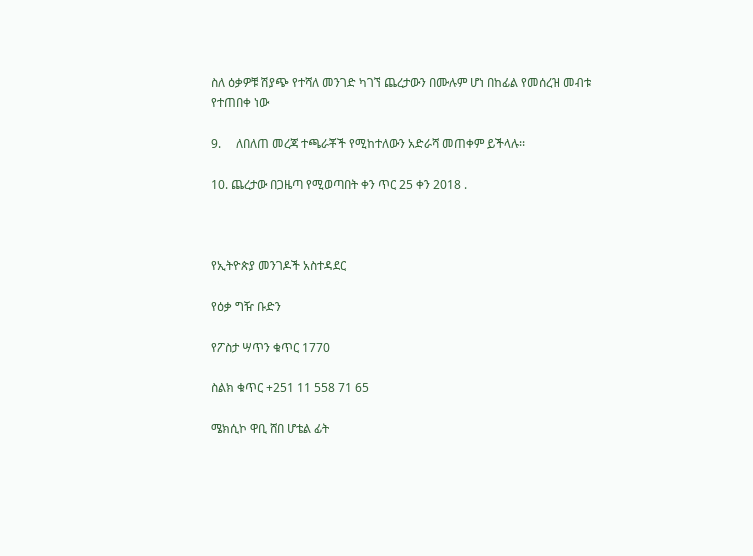ስለ ዕቃዎቹ ሽያጭ የተሻለ መንገድ ካገኘ ጨረታውን በሙሉም ሆነ በከፊል የመሰረዝ መብቱ የተጠበቀ ነው

9.     ለበለጠ መረጃ ተጫራቾች የሚከተለውን አድራሻ መጠቀም ይችላሉ፡፡

10. ጨረታው በጋዜጣ የሚወጣበት ቀን ጥር 25 ቀን 2018 .



የኢትዮጵያ መንገዶች አስተዳደር

የዕቃ ግዥ ቡድን

የፖስታ ሣጥን ቁጥር 1770

ስልክ ቁጥር +251 11 558 71 65

ሜክሲኮ ዋቢ ሸበ ሆቴል ፊት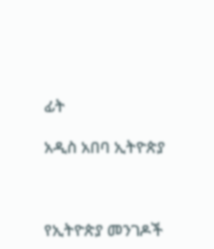ፊት

አዲስ አበባ ኢትዮጵያ



የኢትዮጵያ መንገዶች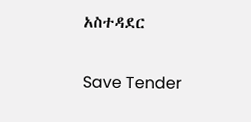አስተዳደር

Save Tender